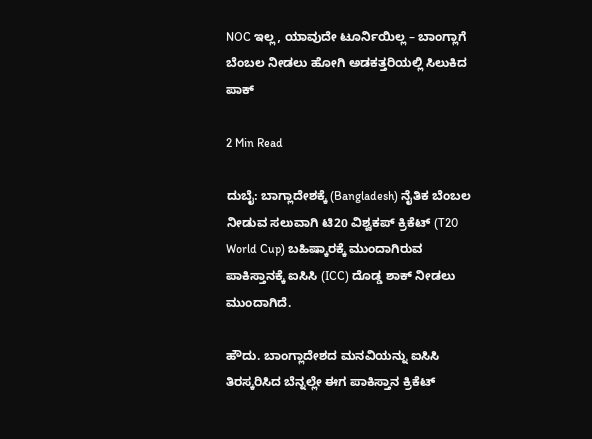NOC ಇಲ್ಲ, ಯಾವುದೇ ಟೂರ್ನಿಯಿಲ್ಲ – ಬಾಂಗ್ಲಾಗೆ ಬೆಂಬಲ ನೀಡಲು ಹೋಗಿ ಅಡಕತ್ತರಿಯಲ್ಲಿ ಸಿಲುಕಿದ ಪಾಕ್‌

2 Min Read

ದುಬೈ: ಬಾಗ್ಲಾದೇಶಕ್ಕೆ (Bangladesh) ನೈತಿಕ ಬೆಂಬಲ ನೀಡುವ ಸಲುವಾಗಿ ಟಿ20 ವಿಶ್ವಕಪ್‌ ಕ್ರಿಕೆಟ್‌ (T20 World Cup) ಬಹಿಷ್ಕಾರಕ್ಕೆ ಮುಂದಾಗಿರುವ ಪಾಕಿಸ್ತಾನಕ್ಕೆ ಐಸಿಸಿ (ICC) ದೊಡ್ಡ ಶಾಕ್‌ ನೀಡಲು ಮುಂದಾಗಿದೆ.

ಹೌದು. ಬಾಂಗ್ಲಾದೇಶದ ಮನವಿಯನ್ನು ಐಸಿಸಿ ತಿರಸ್ಕರಿಸಿದ ಬೆನ್ನಲ್ಲೇ ಈಗ ಪಾಕಿಸ್ತಾನ ಕ್ರಿಕೆಟ್‌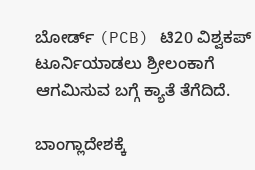ಬೋರ್ಡ್‌ (PCB) ಟಿ20 ವಿಶ್ವಕಪ್‌ ಟೂರ್ನಿಯಾಡಲು ಶ್ರೀಲಂಕಾಗೆ ಆಗಮಿಸುವ ಬಗ್ಗೆ ಕ್ಯಾತೆ ತೆಗೆದಿದೆ.

ಬಾಂಗ್ಲಾದೇಶಕ್ಕೆ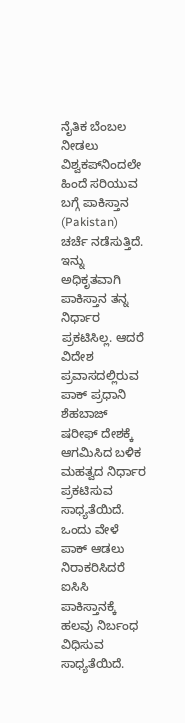ನೈತಿಕ ಬೆಂಬಲ ನೀಡಲು ವಿಶ್ವಕಪ್‌ನಿಂದಲೇ ಹಿಂದೆ ಸರಿಯುವ ಬಗ್ಗೆ ಪಾಕಿಸ್ತಾನ (Pakistan) ಚರ್ಚೆ ನಡೆಸುತ್ತಿದೆ. ಇನ್ನು ಅಧಿಕೃತವಾಗಿ ಪಾಕಿಸ್ತಾನ ತನ್ನ ನಿರ್ಧಾರ ಪ್ರಕಟಿಸಿಲ್ಲ. ಆದರೆ ವಿದೇಶ ಪ್ರವಾಸದಲ್ಲಿರುವ ಪಾಕ್‌ ಪ್ರಧಾನಿ ಶೆಹಬಾಜ್ ಷರೀಫ್‌ ದೇಶಕ್ಕೆ ಆಗಮಿಸಿದ ಬಳಿಕ ಮಹತ್ವದ ನಿರ್ಧಾರ ಪ್ರಕಟಿಸುವ ಸಾಧ್ಯತೆಯಿದೆ. ಒಂದು ವೇಳೆ ಪಾಕ್‌ ಆಡಲು ನಿರಾಕರಿಸಿದರೆ ಐಸಿಸಿ ಪಾಕಿಸ್ತಾನಕ್ಕೆ ಹಲವು ನಿರ್ಬಂಧ ವಿಧಿಸುವ ಸಾಧ್ಯತೆಯಿದೆ.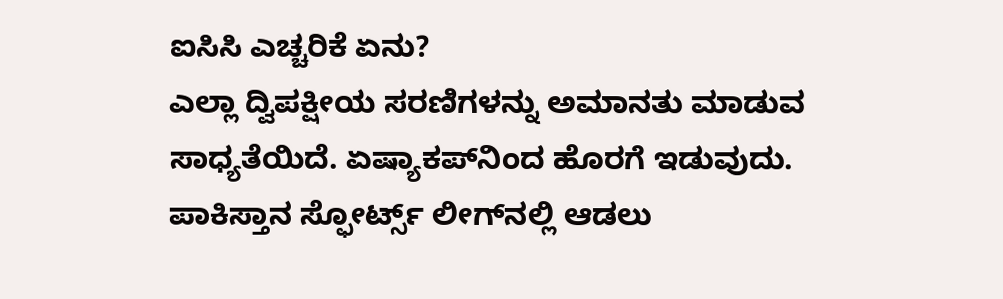ಐಸಿಸಿ ಎಚ್ಚರಿಕೆ ಏನು?
ಎಲ್ಲಾ ದ್ವಿಪಕ್ಷೀಯ ಸರಣಿಗಳನ್ನು ಅಮಾನತು ಮಾಡುವ ಸಾಧ್ಯತೆಯಿದೆ. ಏಷ್ಯಾಕಪ್‌ನಿಂದ ಹೊರಗೆ ಇಡುವುದು. ಪಾಕಿಸ್ತಾನ ಸ್ಫೋರ್ಟ್ಸ್‌ ಲೀಗ್‌ನಲ್ಲಿ ಆಡಲು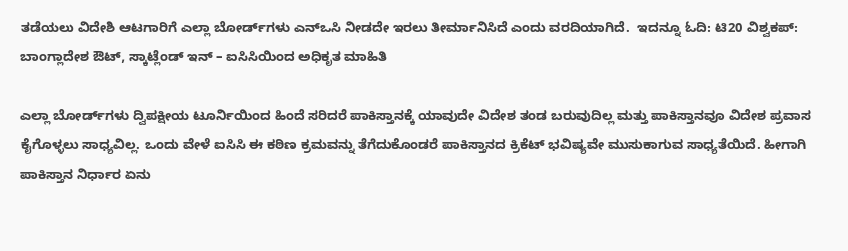ತಡೆಯಲು ವಿದೇಶಿ ಆಟಗಾರಿಗೆ ಎಲ್ಲಾ ಬೋರ್ಡ್‌ಗಳು ಎನ್‌ಒಸಿ ನೀಡದೇ ಇರಲು ತೀರ್ಮಾನಿಸಿದೆ ಎಂದು ವರದಿಯಾಗಿದೆ.  ಇದನ್ನೂ ಓದಿ: ಟಿ20 ವಿಶ್ವಕಪ್: ಬಾಂಗ್ಲಾದೇಶ ಔಟ್, ಸ್ಕಾಟ್ಲೆಂಡ್ ಇನ್ – ಐಸಿಸಿಯಿಂದ ಅಧಿಕೃತ ಮಾಹಿತಿ

ಎಲ್ಲಾ ಬೋರ್ಡ್‌ಗಳು ದ್ವಿಪಕ್ಷೀಯ ಟೂರ್ನಿಯಿಂದ ಹಿಂದೆ ಸರಿದರೆ ಪಾಕಿಸ್ತಾನಕ್ಕೆ ಯಾವುದೇ ವಿದೇಶ ತಂಡ ಬರುವುದಿಲ್ಲ ಮತ್ತು ಪಾಕಿಸ್ತಾನವೂ ವಿದೇಶ ಪ್ರವಾಸ ಕೈಗೊಳ್ಳಲು ಸಾಧ್ಯವಿಲ್ಲ. ಒಂದು ವೇಳೆ ಐಸಿಸಿ ಈ ಕಠಿಣ ಕ್ರಮವನ್ನು ತೆಗೆದುಕೊಂಡರೆ ಪಾಕಿಸ್ತಾನದ ಕ್ರಿಕೆಟ್‌ ಭವಿಷ್ಯವೇ ಮುಸುಕಾಗುವ ಸಾಧ್ಯತೆಯಿದೆ. ಹೀಗಾಗಿ ಪಾಕಿಸ್ತಾನ ನಿರ್ಧಾರ ಏನು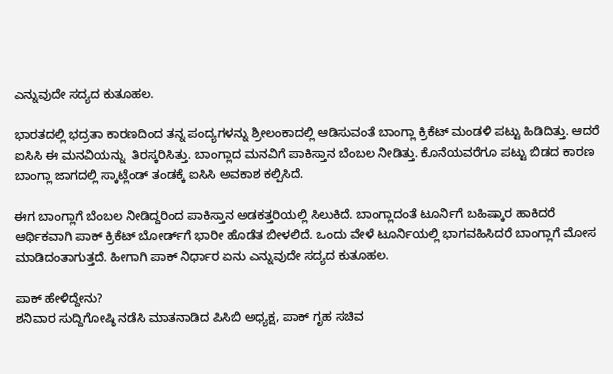ಎನ್ನುವುದೇ ಸದ್ಯದ ಕುತೂಹಲ.

ಭಾರತದಲ್ಲಿ ಭದ್ರತಾ ಕಾರಣದಿಂದ ತನ್ನ ಪಂದ್ಯಗಳನ್ನು ಶ್ರೀಲಂಕಾದಲ್ಲಿ ಆಡಿಸುವಂತೆ ಬಾಂಗ್ಲಾ ಕ್ರಿಕೆಟ್‌ ಮಂಡಳಿ ಪಟ್ಟು ಹಿಡಿದಿತ್ತು. ಆದರೆ ಐಸಿಸಿ ಈ ಮನವಿಯನ್ನು  ತಿರಸ್ಕರಿಸಿತ್ತು. ಬಾಂಗ್ಲಾದ ಮನವಿಗೆ ಪಾಕಿಸ್ತಾನ ಬೆಂಬಲ ನೀಡಿತ್ತು. ಕೊನೆಯವರೆಗೂ ಪಟ್ಟು ಬಿಡದ ಕಾರಣ ಬಾಂಗ್ಲಾ ಜಾಗದಲ್ಲಿ ಸ್ಕಾಟ್ಲೆಂಡ್‌ ತಂಡಕ್ಕೆ ಐಸಿಸಿ ಅವಕಾಶ ಕಲ್ಪಿಸಿದೆ.

ಈಗ ಬಾಂಗ್ಲಾಗೆ ಬೆಂಬಲ ನೀಡಿದ್ದರಿಂದ ಪಾಕಿಸ್ತಾನ ಅಡಕತ್ತರಿಯಲ್ಲಿ ಸಿಲುಕಿದೆ. ಬಾಂಗ್ಲಾದಂತೆ ಟೂರ್ನಿಗೆ ಬಹಿಷ್ಕಾರ ಹಾಕಿದರೆ ಆರ್ಥಿಕವಾಗಿ ಪಾಕ್‌ ಕ್ರಿಕೆಟ್‌ ಬೋರ್ಡ್‌ಗೆ ಭಾರೀ ಹೊಡೆತ ಬೀಳಲಿದೆ. ಒಂದು ವೇಳೆ ಟೂರ್ನಿಯಲ್ಲಿ ಭಾಗವಹಿಸಿದರೆ ಬಾಂಗ್ಲಾಗೆ ಮೋಸ ಮಾಡಿದಂತಾಗುತ್ತದೆ. ಹೀಗಾಗಿ ಪಾಕ್‌ ನಿರ್ಧಾರ ಏನು ಎನ್ನುವುದೇ ಸದ್ಯದ ಕುತೂಹಲ.

ಪಾಕ್‌ ಹೇಳಿದ್ದೇನು?
ಶನಿವಾರ ಸುದ್ದಿಗೋಷ್ಠಿ ನಡೆಸಿ ಮಾತನಾಡಿದ ಪಿಸಿಬಿ ಅಧ್ಯಕ್ಷ, ಪಾಕ್‌ ಗೃಹ ಸಚಿವ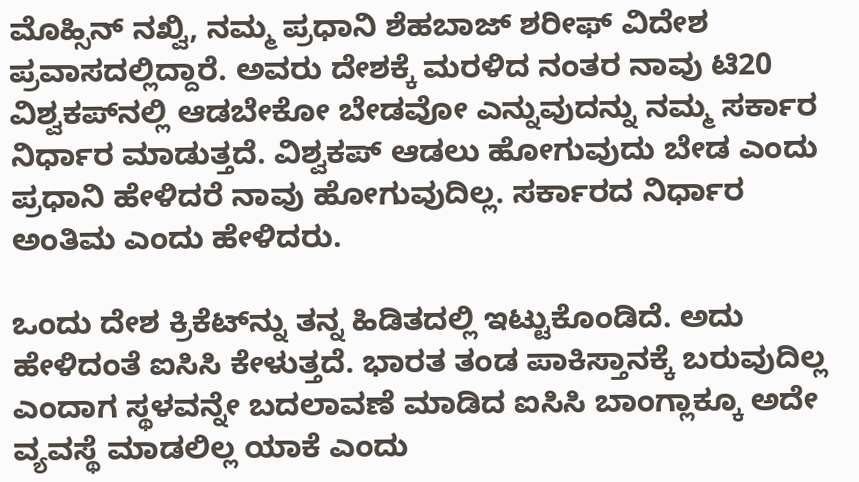ಮೊಹ್ಸಿನ್‌ ನಖ್ವಿ, ನಮ್ಮ ಪ್ರಧಾನಿ ಶೆಹಬಾಜ್‌ ಶರೀಫ್‌ ವಿದೇಶ ಪ್ರವಾಸದಲ್ಲಿದ್ದಾರೆ. ಅವರು ದೇಶಕ್ಕೆ ಮರಳಿದ ನಂತರ ನಾವು ಟಿ20 ವಿಶ್ವಕಪ್‌ನಲ್ಲಿ ಆಡಬೇಕೋ ಬೇಡವೋ ಎನ್ನುವುದನ್ನು ನಮ್ಮ ಸರ್ಕಾರ ನಿರ್ಧಾರ ಮಾಡುತ್ತದೆ. ವಿಶ್ವಕಪ್‌ ಆಡಲು ಹೋಗುವುದು ಬೇಡ ಎಂದು ಪ್ರಧಾನಿ ಹೇಳಿದರೆ ನಾವು ಹೋಗುವುದಿಲ್ಲ. ಸರ್ಕಾರದ ನಿರ್ಧಾರ ಅಂತಿಮ ಎಂದು ಹೇಳಿದರು.

ಒಂದು ದೇಶ ಕ್ರಿಕೆಟ್‌ನ್ನು ತನ್ನ ಹಿಡಿತದಲ್ಲಿ ಇಟ್ಟುಕೊಂಡಿದೆ. ಅದು ಹೇಳಿದಂತೆ ಐಸಿಸಿ ಕೇಳುತ್ತದೆ. ಭಾರತ ತಂಡ ಪಾಕಿಸ್ತಾನಕ್ಕೆ ಬರುವುದಿಲ್ಲ ಎಂದಾಗ ಸ್ಥಳವನ್ನೇ ಬದಲಾವಣೆ ಮಾಡಿದ ಐಸಿಸಿ ಬಾಂಗ್ಲಾಕ್ಕೂ ಅದೇ ವ್ಯವಸ್ಥೆ ಮಾಡಲಿಲ್ಲ ಯಾಕೆ ಎಂದು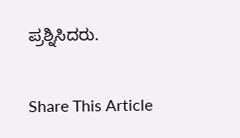ಪ್ರಶ್ನಿಸಿದರು.

Share This Article